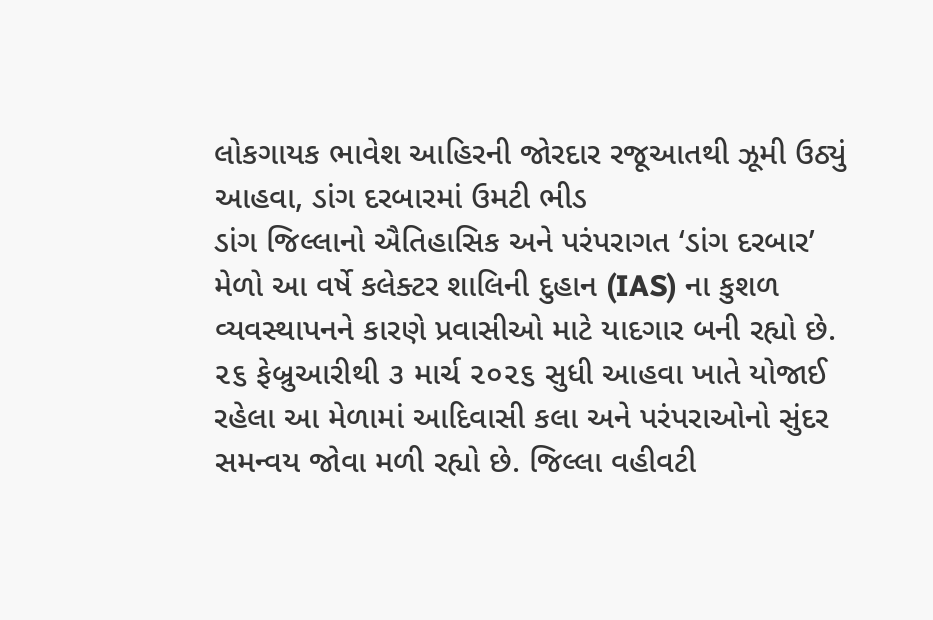લોકગાયક ભાવેશ આહિરની જોરદાર રજૂઆતથી ઝૂમી ઉઠ્યું આહવા, ડાંગ દરબારમાં ઉમટી ભીડ
ડાંગ જિલ્લાનો ઐતિહાસિક અને પરંપરાગત ‘ડાંગ દરબાર’ મેળો આ વર્ષે કલેક્ટર શાલિની દુહાન (IAS) ના કુશળ વ્યવસ્થાપનને કારણે પ્રવાસીઓ માટે યાદગાર બની રહ્યો છે. ૨૬ ફેબ્રુઆરીથી ૩ માર્ચ ૨૦૨૬ સુધી આહવા ખાતે યોજાઈ રહેલા આ મેળામાં આદિવાસી કલા અને પરંપરાઓનો સુંદર સમન્વય જોવા મળી રહ્યો છે. જિલ્લા વહીવટી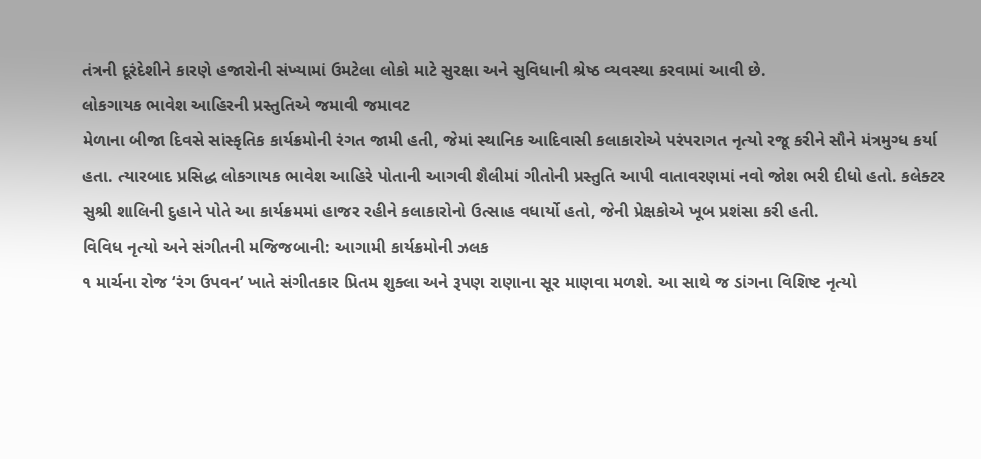તંત્રની દૂરંદેશીને કારણે હજારોની સંખ્યામાં ઉમટેલા લોકો માટે સુરક્ષા અને સુવિધાની શ્રેષ્ઠ વ્યવસ્થા કરવામાં આવી છે.
લોકગાયક ભાવેશ આહિરની પ્રસ્તુતિએ જમાવી જમાવટ
મેળાના બીજા દિવસે સાંસ્કૃતિક કાર્યક્રમોની રંગત જામી હતી, જેમાં સ્થાનિક આદિવાસી કલાકારોએ પરંપરાગત નૃત્યો રજૂ કરીને સૌને મંત્રમુગ્ધ કર્યા હતા. ત્યારબાદ પ્રસિદ્ધ લોકગાયક ભાવેશ આહિરે પોતાની આગવી શૈલીમાં ગીતોની પ્રસ્તુતિ આપી વાતાવરણમાં નવો જોશ ભરી દીધો હતો. કલેક્ટર સુશ્રી શાલિની દુહાને પોતે આ કાર્યક્રમમાં હાજર રહીને કલાકારોનો ઉત્સાહ વધાર્યો હતો, જેની પ્રેક્ષકોએ ખૂબ પ્રશંસા કરી હતી.
વિવિધ નૃત્યો અને સંગીતની મજિજબાની: આગામી કાર્યક્રમોની ઝલક
૧ માર્ચના રોજ ‘રંગ ઉપવન’ ખાતે સંગીતકાર પ્રિતમ શુક્લા અને રૂપણ રાણાના સૂર માણવા મળશે. આ સાથે જ ડાંગના વિશિષ્ટ નૃત્યો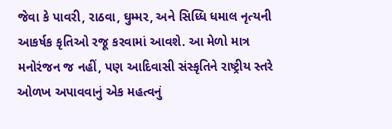જેવા કે પાવરી, રાઠવા, ઘુમ્મર, અને સિધ્ધિ ધમાલ નૃત્યની આકર્ષક કૃતિઓ રજૂ કરવામાં આવશે. આ મેળો માત્ર મનોરંજન જ નહીં, પણ આદિવાસી સંસ્કૃતિને રાષ્ટ્રીય સ્તરે ઓળખ અપાવવાનું એક મહત્વનું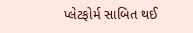પ્લેટફોર્મ સાબિત થઈ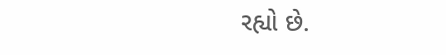રહ્યો છે.